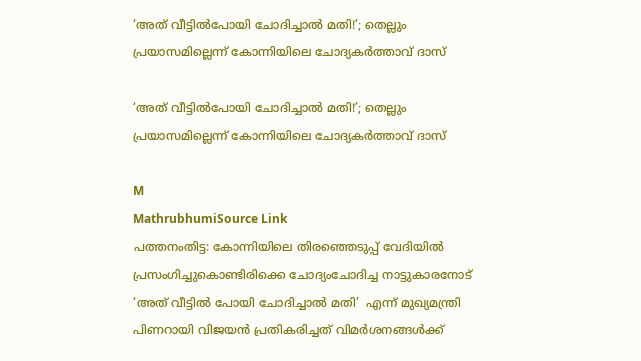‘അത് വീട്ടിൽപോയി ചോദിച്ചാൽ മതി!’; തെല്ലും പ്രയാസമില്ലെന്ന് കോന്നിയിലെ ചോദ്യകർത്താവ് ദാസ്

‘അത് വീട്ടിൽപോയി ചോദിച്ചാൽ മതി!’; തെല്ലും പ്രയാസമില്ലെന്ന് കോന്നിയിലെ ചോദ്യകർത്താവ് ദാസ്

M
MathrubhumiSource Link
പത്തനംതിട്ട: കോന്നിയിലെ തിരഞ്ഞെടുപ്പ് വേദിയിൽ പ്രസംഗിച്ചുകൊണ്ടിരിക്കെ ചോദ്യംചോദിച്ച നാട്ടുകാരനോട് ‘അത് വീട്ടിൽ പോയി ചോദിച്ചാൽ മതി’  എന്ന് മുഖ്യമന്ത്രി പിണറായി വിജയൻ പ്രതികരിച്ചത് വിമർശനങ്ങൾക്ക്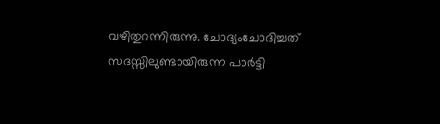വഴിതുറന്നിരുന്നു. ചോദ്യംചോദിച്ചത് സദസ്സിലുണ്ടായിരുന്ന പാർട്ടി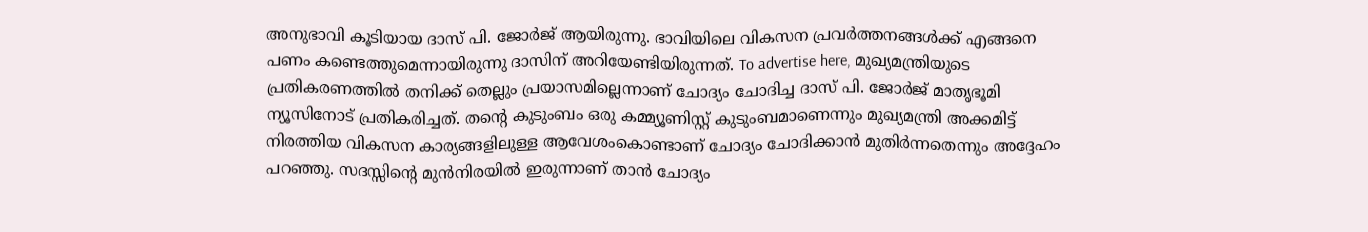അനുഭാവി കൂടിയായ ദാസ് പി. ജോർജ് ആയിരുന്നു. ഭാവിയിലെ വികസന പ്രവർത്തനങ്ങൾക്ക് എങ്ങനെ പണം കണ്ടെത്തുമെന്നായിരുന്നു ദാസിന് അറിയേണ്ടിയിരുന്നത്. To advertise here, മുഖ്യമന്ത്രിയുടെ പ്രതികരണത്തിൽ തനിക്ക് തെല്ലും പ്രയാസമില്ലെന്നാണ് ചോദ്യം ചോദിച്ച ദാസ് പി. ജോർജ് മാതൃഭൂമി ന്യൂസിനോട് പ്രതികരിച്ചത്. തന്റെ കുടുംബം ഒരു കമ്മ്യൂണിസ്റ്റ് കുടുംബമാണെന്നും മുഖ്യമന്ത്രി അക്കമിട്ട് നിരത്തിയ വികസന കാര്യങ്ങളിലുള്ള ആവേശംകൊണ്ടാണ് ചോദ്യം ചോദിക്കാൻ മുതിർന്നതെന്നും അദ്ദേഹം പറഞ്ഞു. സദസ്സിന്റെ മുൻനിരയിൽ ഇരുന്നാണ് താൻ ചോദ്യം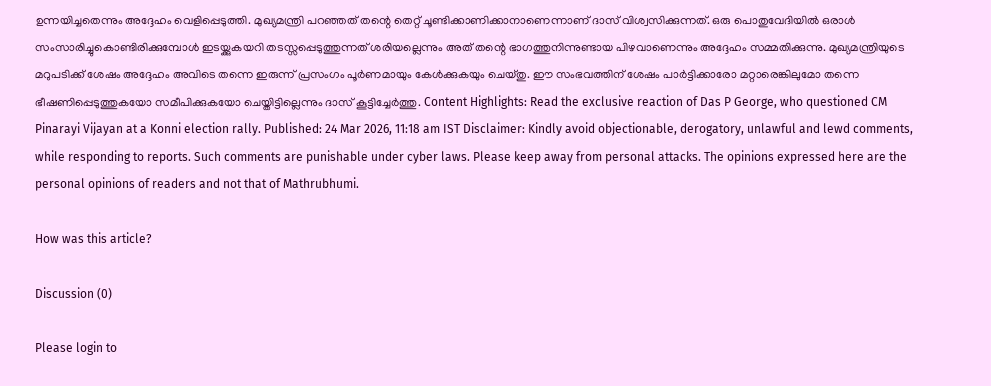ഉന്നയിച്ചതെന്നും അദ്ദേഹം വെളിപ്പെടുത്തി. മുഖ്യമന്ത്രി പറഞ്ഞത് തന്റെ തെറ്റ് ചൂണ്ടിക്കാണിക്കാനാണെന്നാണ് ദാസ് വിശ്വസിക്കുന്നത്. ഒരു പൊതുവേദിയിൽ ഒരാൾ സംസാരിച്ചുകൊണ്ടിരിക്കുമ്പോൾ ഇടയ്ക്കുകയറി തടസ്സപ്പെടുത്തുന്നത് ശരിയല്ലെന്നും അത് തന്റെ ഭാഗത്തുനിന്നുണ്ടായ പിഴവാണെന്നും അദ്ദേഹം സമ്മതിക്കുന്നു. മുഖ്യമന്ത്രിയുടെ മറുപടിക്ക് ശേഷം അദ്ദേഹം അവിടെ തന്നെ ഇരുന്ന് പ്രസംഗം പൂർണമായും കേൾക്കുകയും ചെയ്തു. ഈ സംഭവത്തിന് ശേഷം പാർട്ടിക്കാരോ മറ്റാരെങ്കിലുമോ തന്നെ ഭീഷണിപ്പെടുത്തുകയോ സമീപിക്കുകയോ ചെയ്തിട്ടില്ലെന്നും ദാസ് കൂട്ടിച്ചേർത്തു. Content Highlights: Read the exclusive reaction of Das P George, who questioned CM Pinarayi Vijayan at a Konni election rally. Published: 24 Mar 2026, 11:18 am IST Disclaimer: Kindly avoid objectionable, derogatory, unlawful and lewd comments, while responding to reports. Such comments are punishable under cyber laws. Please keep away from personal attacks. The opinions expressed here are the personal opinions of readers and not that of Mathrubhumi.

How was this article?

Discussion (0)

Please login to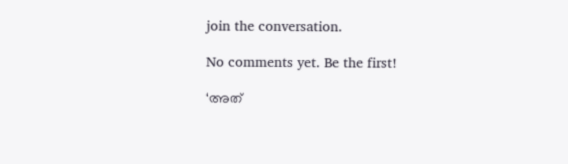join the conversation.

No comments yet. Be the first!

‘അത്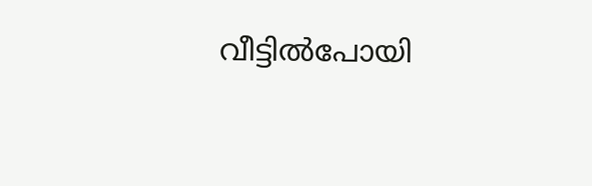വീട്ടിൽപോയി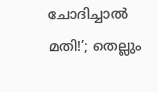ചോദിച്ചാൽ മതി!’; തെല്ലും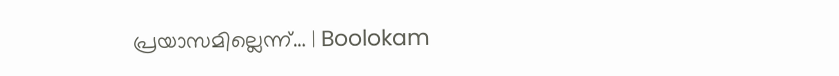പ്രയാസമില്ലെന്ന്… | Boolokam